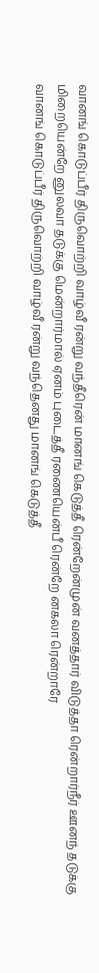வானங் கொடுப்பீர் திருவொற்றி வாழ்வீ ரன்று வந்தீரென் மானங் கெடுத்தீ ரென்றேன்முன் வனத்தார் விடுத்தா ரென்றார்நீர் ஊனந் தடுக்கு மிறையென்றே னுலவா தடுக்கு மென்றார்மால் ஏனம் புடைத்தீ ரணையென்பீ ரென்றே னகலா ரென்றாரே
வானங் கொடுப்பீர் திருவொற்றி வாழ்வீ ரன்று வந்தெனது மானங் கெடுத்தீ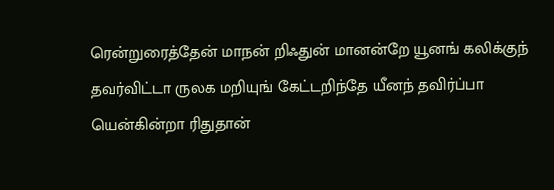ரென்றுரைத்தேன் மாநன் றிஃதுன் மானன்றே யூனங் கலிக்குந் தவர்விட்டா ருலக மறியுங் கேட்டறிந்தே யீனந் தவிர்ப்பா யென்கின்றா ரிதுதான்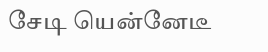சேடி யென்னேடீ